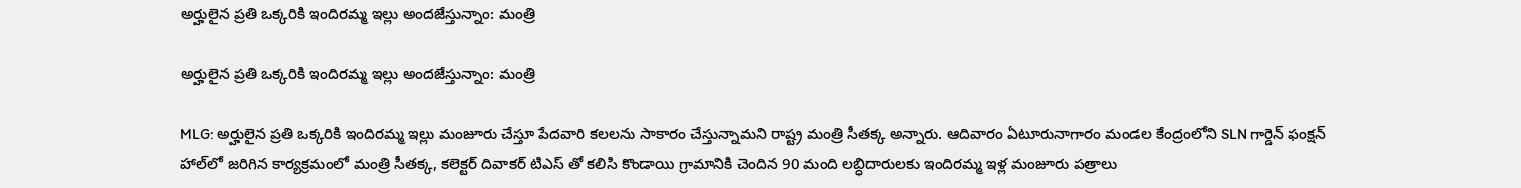అర్హులైన ప్రతి ఒక్కరికి ఇందిరమ్మ ఇల్లు అందజేస్తున్నాం: మంత్రి

అర్హులైన ప్రతి ఒక్కరికి ఇందిరమ్మ ఇల్లు అందజేస్తున్నాం: మంత్రి

MLG: అర్హులైన ప్రతి ఒక్కరికి ఇందిరమ్మ ఇల్లు మంజూరు చేస్తూ పేదవారి కలలను సాకారం చేస్తున్నామని రాష్ట్ర మంత్రి సీతక్క అన్నారు. ఆదివారం ఏటూరునాగారం మండల కేంద్రంలోని SLN గార్డెన్ ఫంక్షన్ హాల్‌లో జరిగిన కార్యక్రమంలో మంత్రి సీతక్క, కలెక్టర్ దివాకర్ టిఎస్ తో కలిసి కొండాయి గ్రామానికి చెందిన 90 మంది లబ్ధిదారులకు ఇందిరమ్మ ఇళ్ల మంజూరు పత్రాలు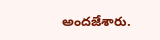అందజేశారు.